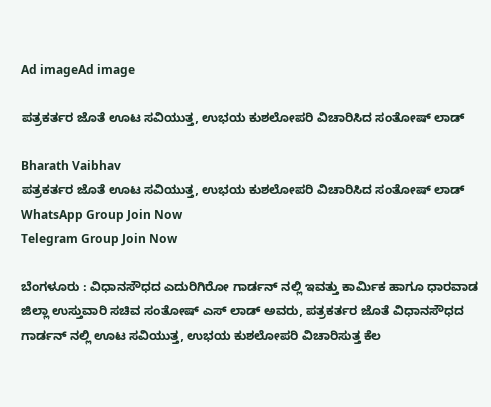Ad imageAd image

ಪತ್ರಕರ್ತರ ಜೊತೆ ಊಟ ಸವಿಯುತ್ತ, ಉಭಯ ಕುಶಲೋಪರಿ ವಿಚಾರಿಸಿದ ಸಂತೋಷ್ ಲಾಡ್

Bharath Vaibhav
ಪತ್ರಕರ್ತರ ಜೊತೆ ಊಟ ಸವಿಯುತ್ತ, ಉಭಯ ಕುಶಲೋಪರಿ ವಿಚಾರಿಸಿದ ಸಂತೋಷ್ ಲಾಡ್
WhatsApp Group Join Now
Telegram Group Join Now

ಬೆಂಗಳೂರು : ವಿಧಾನಸೌಧದ ಎದುರಿಗಿರೋ ಗಾರ್ಡನ್ ‌ನಲ್ಲಿ ಇವತ್ತು ಕಾರ್ಮಿಕ ಹಾಗೂ ಧಾರವಾಡ ಜಿಲ್ಲಾ ಉಸ್ತುವಾರಿ ಸಚಿವ ಸಂತೋಷ್‌ ಎಸ್‌ ಲಾಡ್‌ ಅವರು, ಪತ್ರಕರ್ತರ ಜೊತೆ ವಿಧಾನಸೌಧದ ಗಾರ್ಡನ್ ನಲ್ಲಿ ಊಟ ಸವಿಯುತ್ತ, ಉಭಯ ಕುಶಲೋಪರಿ ವಿಚಾರಿಸುತ್ತ ಕೆಲ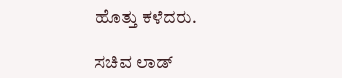ಹೊತ್ತು ಕಳೆದರು.

ಸಚಿವ ಲಾಡ್‌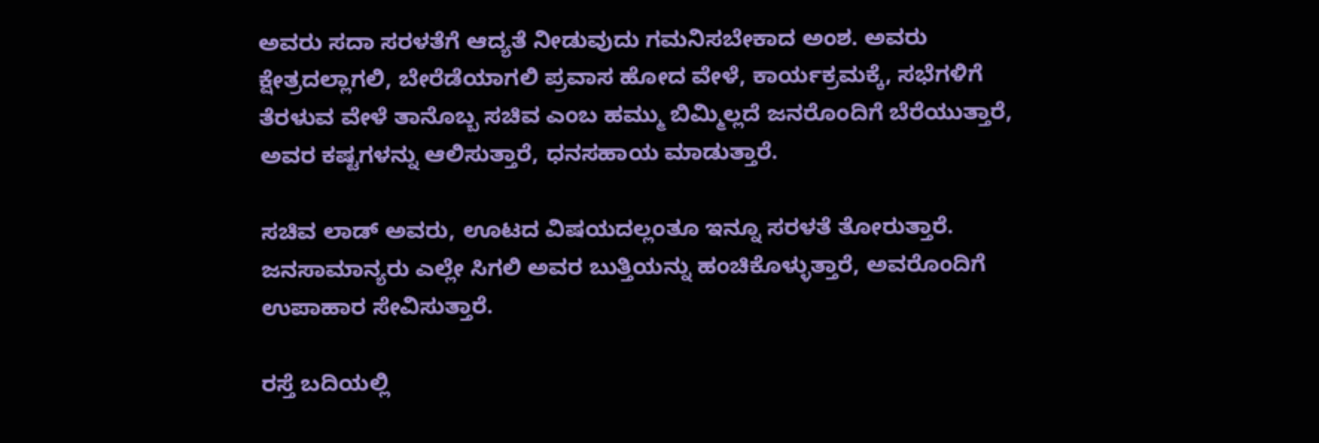ಅವರು ಸದಾ ಸರಳತೆಗೆ ಆದ್ಯತೆ ನೀಡುವುದು ಗಮನಿಸಬೇಕಾದ ಅಂಶ. ಅವರು ಕ್ಷೇತ್ರದಲ್ಲಾಗಲಿ, ಬೇರೆಡೆಯಾಗಲಿ ಪ್ರವಾಸ ಹೋದ ವೇಳೆ, ಕಾರ್ಯಕ್ರಮಕ್ಕೆ, ಸಭೆಗಳಿಗೆ ತೆರಳುವ ವೇಳೆ ತಾನೊಬ್ಬ ಸಚಿವ ಎಂಬ ಹಮ್ಮು ಬಿಮ್ಮಿಲ್ಲದೆ ಜನರೊಂದಿಗೆ ಬೆರೆಯುತ್ತಾರೆ, ಅವರ ಕಷ್ಟಗಳನ್ನು ಆಲಿಸುತ್ತಾರೆ, ಧನಸಹಾಯ ಮಾಡುತ್ತಾರೆ.

ಸಚಿವ ಲಾಡ್‌ ಅವರು, ಊಟದ ವಿಷಯದಲ್ಲಂತೂ ಇನ್ನೂ ಸರಳತೆ ತೋರುತ್ತಾರೆ. ಜನಸಾಮಾನ್ಯರು ಎಲ್ಲೇ ಸಿಗಲಿ ಅವರ ಬುತ್ತಿಯನ್ನು ಹಂಚಿಕೊಳ್ಳುತ್ತಾರೆ, ಅವರೊಂದಿಗೆ ಉಪಾಹಾರ ಸೇವಿಸುತ್ತಾರೆ.

ರಸ್ತೆ ಬದಿಯಲ್ಲಿ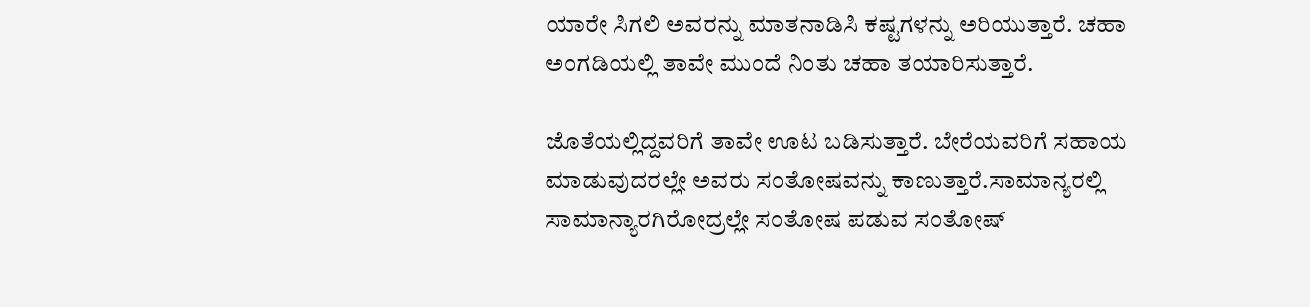ಯಾರೇ ಸಿಗಲಿ ಅವರನ್ನು ಮಾತನಾಡಿಸಿ ಕಷ್ಟಗಳನ್ನು ಅರಿಯುತ್ತಾರೆ. ಚಹಾ ಅಂಗಡಿಯಲ್ಲಿ ತಾವೇ ಮುಂದೆ ನಿಂತು ಚಹಾ ತಯಾರಿಸುತ್ತಾರೆ.

ಜೊತೆಯಲ್ಲಿದ್ದವರಿಗೆ ತಾವೇ ಊಟ ಬಡಿಸುತ್ತಾರೆ. ಬೇರೆಯವರಿಗೆ ಸಹಾಯ ಮಾಡುವುದರಲ್ಲೇ ಅವರು ಸಂತೋಷವನ್ನು ಕಾಣುತ್ತಾರೆ.ಸಾಮಾನ್ಯರಲ್ಲಿ ಸಾಮಾನ್ಯಾರಗಿರೋದ್ರಲ್ಲೇ ಸಂತೋಷ ಪಡುವ ಸಂತೋಷ್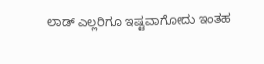ಲಾಡ್ ಎಲ್ಲರಿಗೂ ಇಷ್ಟವಾಗೋದು ಇಂತಹ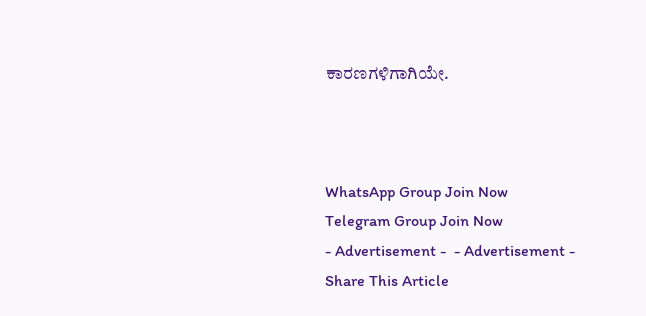ಕಾರಣಗಳಿಗಾಗಿಯೇ.



WhatsApp Group Join Now
Telegram Group Join Now
- Advertisement -  - Advertisement -
Share This Article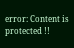error: Content is protected !!